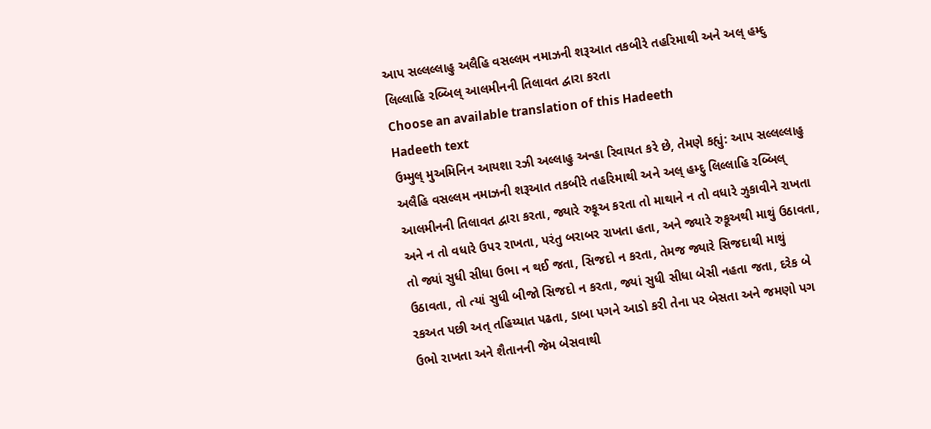આપ સલ્લલ્લાહુ અલૈહિ વસલ્લમ નમાઝની શરૂઆત તકબીરે તહરિમાથી અને અલ્ હમ્દુ લિલ્લાહિ રબ્બિલ્ આલમીનની તિલાવત દ્વારા કરતા
Choose an available translation of this Hadeeth
Hadeeth text
ઉમ્મુલ્ મુઅમિનિન આયશા રઝી અલ્લાહુ અન્હા રિવાયત કરે છે, તેમણે કહ્યું: આપ સલ્લલ્લાહુ અલૈહિ વસલ્લમ નમાઝની શરૂઆત તકબીરે તહરિમાથી અને અલ્ હમ્દુ લિલ્લાહિ રબ્બિલ્ આલમીનની તિલાવત દ્વારા કરતા, જ્યારે રુકૂઅ કરતા તો માથાને ન તો વધારે ઝુકાવીને રાખતા અને ન તો વધારે ઉપર રાખતા, પરંતુ બરાબર રાખતા હતા, અને જ્યારે રુકૂઅથી માથું ઉઠાવતા, તો જ્યાં સુધી સીધા ઉભા ન થઈ જતા, સિજદો ન કરતા, તેમજ જ્યારે સિજદાથી માથું ઉઠાવતા, તો ત્યાં સુધી બીજો સિજદો ન કરતા, જ્યાં સુધી સીધા બેસી નહતા જતા, દરેક બે રકઅત પછી અત્ તહિય્યાત પઢતા, ડાબા પગને આડો કરી તેના પર બેસતા અને જમણો પગ ઉભો રાખતા અને શૈતાનની જેમ બેસવાથી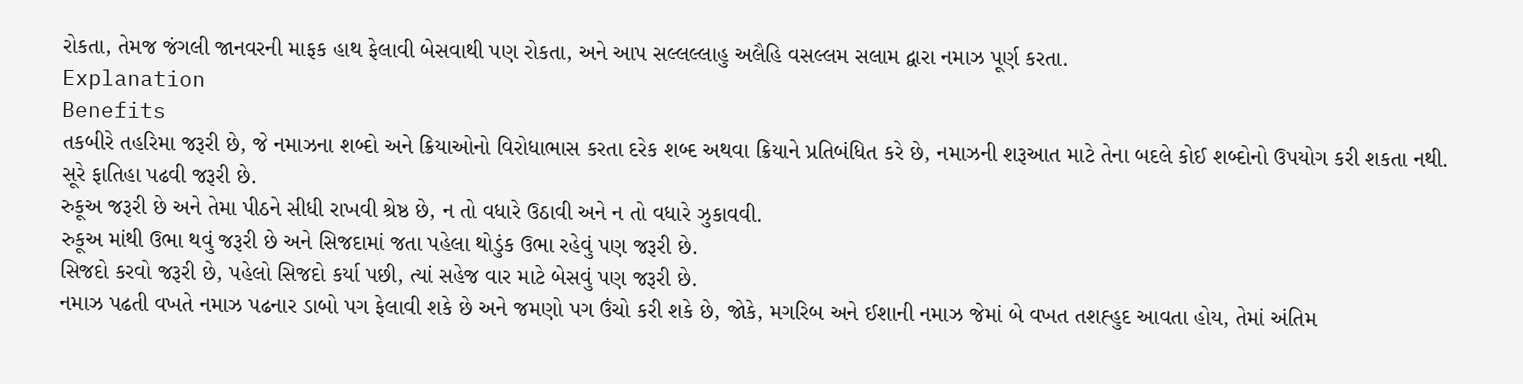રોકતા, તેમજ જંગલી જાનવરની માફક હાથ ફેલાવી બેસવાથી પણ રોકતા, અને આપ સલ્લલ્લાહુ અલૈહિ વસલ્લમ સલામ દ્વારા નમાઝ પૂર્ણ કરતા.
Explanation
Benefits
તકબીરે તહરિમા જરૂરી છે, જે નમાઝના શબ્દો અને ક્રિયાઓનો વિરોધાભાસ કરતા દરેક શબ્દ અથવા ક્રિયાને પ્રતિબંધિત કરે છે, નમાઝની શરૂઆત માટે તેના બદલે કોઈ શબ્દોનો ઉપયોગ કરી શકતા નથી.
સૂરે ફાતિહા પઢવી જરૂરી છે.
રુકૂઅ જરૂરી છે અને તેમા પીઠને સીધી રાખવી શ્રેષ્ઠ છે, ન તો વધારે ઉઠાવી અને ન તો વધારે ઝુકાવવી.
રુકૂઅ માંથી ઉભા થવું જરૂરી છે અને સિજદામાં જતા પહેલા થોડુંક ઉભા રહેવું પણ જરૂરી છે.
સિજદો કરવો જરૂરી છે, પહેલો સિજદો કર્યા પછી, ત્યાં સહેજ વાર માટે બેસવું પણ જરૂરી છે.
નમાઝ પઢતી વખતે નમાઝ પઢનાર ડાબો પગ ફેલાવી શકે છે અને જમણો પગ ઉંચો કરી શકે છે, જોકે, મગરિબ અને ઈશાની નમાઝ જેમાં બે વખત તશહ્હુદ આવતા હોય, તેમાં અંતિમ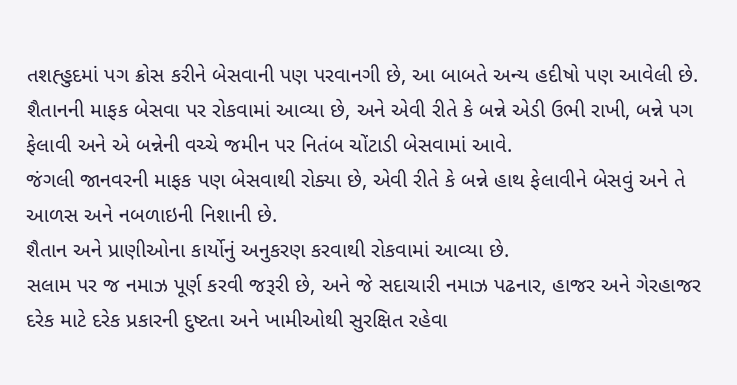તશહ્હુદમાં પગ ક્રોસ કરીને બેસવાની પણ પરવાનગી છે, આ બાબતે અન્ય હદીષો પણ આવેલી છે.
શૈતાનની માફક બેસવા પર રોકવામાં આવ્યા છે, અને એવી રીતે કે બન્ને એડી ઉભી રાખી, બન્ને પગ ફેલાવી અને એ બન્નેની વચ્ચે જમીન પર નિતંબ ચોંટાડી બેસવામાં આવે.
જંગલી જાનવરની માફક પણ બેસવાથી રોક્યા છે, એવી રીતે કે બન્ને હાથ ફેલાવીને બેસવું અને તે આળસ અને નબળાઇની નિશાની છે.
શૈતાન અને પ્રાણીઓના કાર્યોનું અનુકરણ કરવાથી રોકવામાં આવ્યા છે.
સલામ પર જ નમાઝ પૂર્ણ કરવી જરૂરી છે, અને જે સદાચારી નમાઝ પઢનાર, હાજર અને ગેરહાજર દરેક માટે દરેક પ્રકારની દુષ્ટતા અને ખામીઓથી સુરક્ષિત રહેવા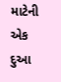માટેની એક દુઆ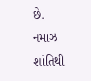છે.
નમાઝ શાંતિથી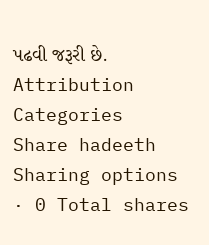પઢવી જરૂરી છે.
Attribution
Categories
Share hadeeth
Sharing options · 0 Total shares